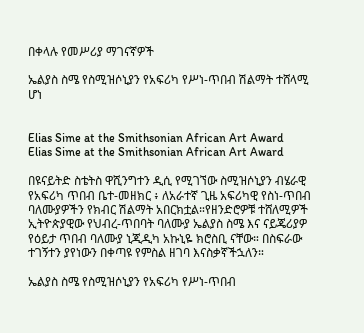በቀላሉ የመሥሪያ ማገናኛዎች

ኤልያስ ስሜ የስሚዝሶኒያን የአፍሪካ የሥነ-ጥበብ ሽልማት ተሸላሚ ሆነ


Elias Sime at the Smithsonian African Art Award
Elias Sime at the Smithsonian African Art Award

በዩናይትድ ስቴትስ ዋሺንግተን ዲሲ የሚገኘው ስሚዝሶኒያን ብሄራዊ የአፍሪካ ጥበብ ቤተ-መዘክር ፥ ለአራተኛ ጊዜ አፍሪካዊ የስነ-ጥበብ ባለሙያዎችን የክብር ሽልማት አበርክቷል።የዘንድሮዎቹ ተሸለሚዎች ኢትዮጵያዊው የህብረ-ጥበባት ባለሙያ ኤልያስ ስሜ እና ናይጄሪያዎ የዕይታ ጥበብ ባለሙያ ኒጂዲካ አኩኒዬ ክሮስቢ ናቸው። በስፍራው ተገኝተን ያየነውን በቀጣዩ የምስል ዘገባ እናስቃኛችኋለን።

ኤልያስ ስሜ የስሚዝሶኒያን የአፍሪካ የሥነ-ጥበብ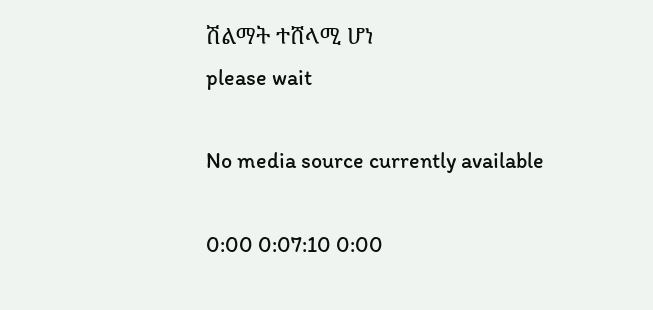ሽልማት ተሸላሚ ሆነ
please wait

No media source currently available

0:00 0:07:10 0:00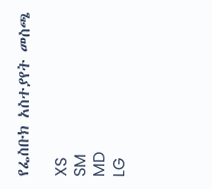የፌስቡክ አስተያየት መስጫ

XS
SM
MD
LG